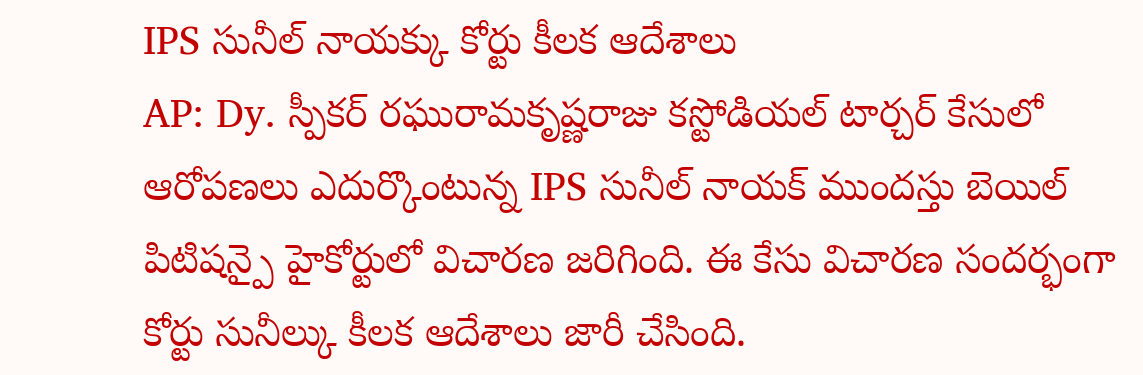IPS సునీల్ నాయక్కు కోర్టు కీలక ఆదేశాలు
AP: Dy. స్పీకర్ రఘురామకృష్ణరాజు కస్టోడియల్ టార్చర్ కేసులో ఆరోపణలు ఎదుర్కొంటున్న IPS సునీల్ నాయక్ ముందస్తు బెయిల్ పిటిషన్పై హైకోర్టులో విచారణ జరిగింది. ఈ కేసు విచారణ సందర్భంగా కోర్టు సునీల్కు కీలక ఆదేశాలు జారీ చేసింది.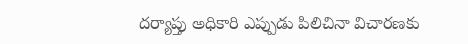దర్యాప్తు అధికారి ఎప్పుడు పిలిచినా విచారణకు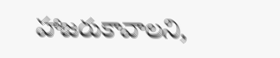హాజరుకావాలని,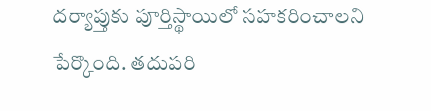దర్యాప్తుకు పూర్తిస్థాయిలో సహకరించాలని పేర్కొంది. తదుపరి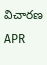విచారణ APR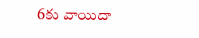6కు వాయిదా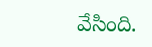వేసింది.